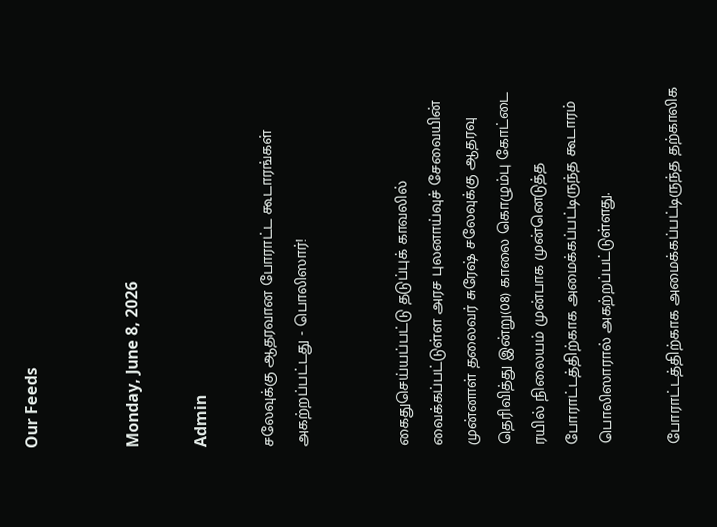Our Feeds


Monday, June 8, 2026

Admin

சலேவுக்கு ஆதரவான போராட்ட கூடாரங்கள் அகற்றப்பட்டது - பொலிஸார்!


கைதுசெய்யப்பட்டு தடுப்புக் காவலில் வைக்கப்பட்டுள்ள அரச புலனாய்வுச் சேவையின் முன்னாள் தலைவர் சுரேஷ் சலேவுக்கு ஆதரவு தெரிவித்து இன்று(08) காலை கொழும்பு கோட்டை ரயில் நிலையம் முன்பாக முன்னெடுத்த போராட்டத்திற்காக அமைக்கப்பட்டிருந்த கூடாரம் பொலிஸாரால் அகற்றப்பட்டுள்ளது.

போராட்டத்திற்காக அமைக்கப்பட்டிருந்த தற்காலிக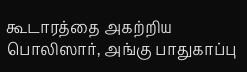கூடாரத்தை அகற்றிய பொலிஸார், அங்கு பாதுகாப்பு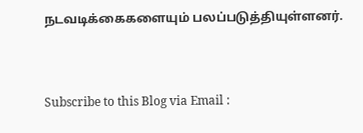நடவடிக்கைகளையும் பலப்படுத்தியுள்ளனர்.


Subscribe to this Blog via Email :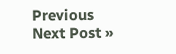Previous
Next Post »